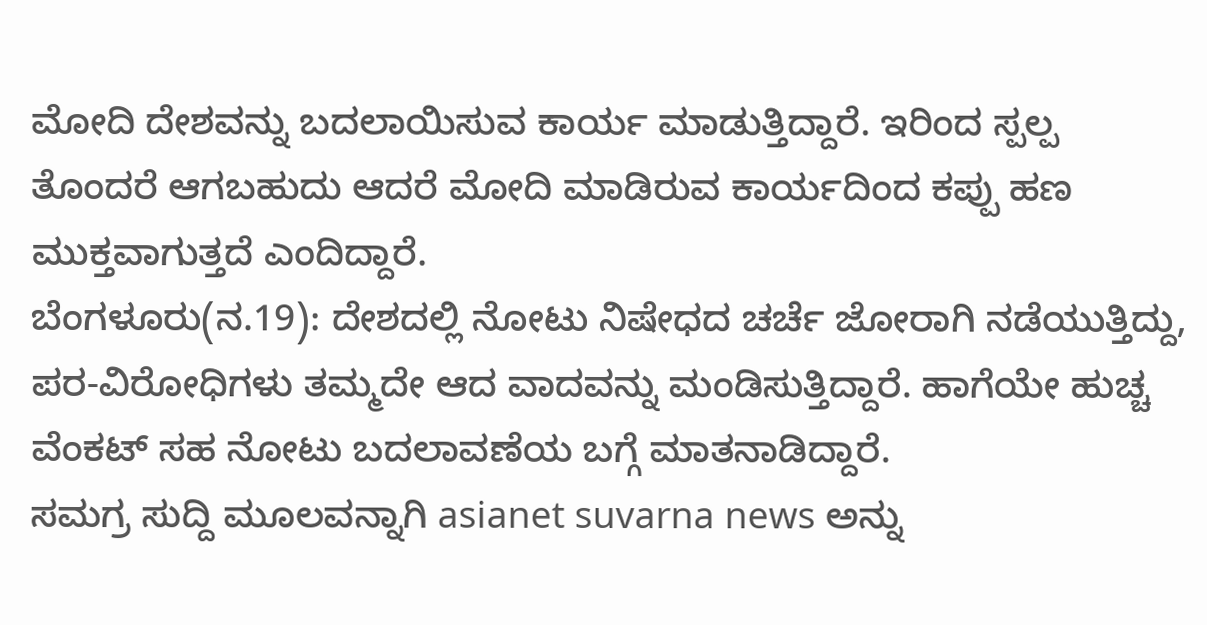ಮೋದಿ ದೇಶವನ್ನು ಬದಲಾಯಿಸುವ ಕಾರ್ಯ ಮಾಡುತ್ತಿದ್ದಾರೆ. ಇರಿಂದ ಸ್ಪಲ್ಪ ತೊಂದರೆ ಆಗಬಹುದು ಆದರೆ ಮೋದಿ ಮಾಡಿರುವ ಕಾರ್ಯದಿಂದ ಕಪ್ಪು ಹಣ ಮುಕ್ತವಾಗುತ್ತದೆ ಎಂದಿದ್ದಾರೆ.
ಬೆಂಗಳೂರು(ನ.19): ದೇಶದಲ್ಲಿ ನೋಟು ನಿಷೇಧದ ಚರ್ಚೆ ಜೋರಾಗಿ ನಡೆಯುತ್ತಿದ್ದು, ಪರ-ವಿರೋಧಿಗಳು ತಮ್ಮದೇ ಆದ ವಾದವನ್ನು ಮಂಡಿಸುತ್ತಿದ್ದಾರೆ. ಹಾಗೆಯೇ ಹುಚ್ಚ ವೆಂಕಟ್ ಸಹ ನೋಟು ಬದಲಾವಣೆಯ ಬಗ್ಗೆ ಮಾತನಾಡಿದ್ದಾರೆ.
ಸಮಗ್ರ ಸುದ್ದಿ ಮೂಲವನ್ನಾಗಿ asianet suvarna news ಅನ್ನು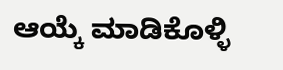ಆಯ್ಕೆ ಮಾಡಿಕೊಳ್ಳಿ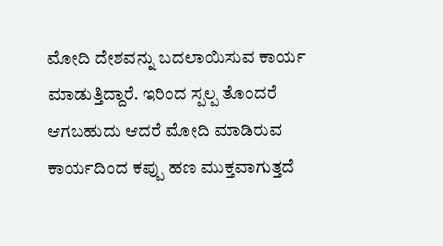ಮೋದಿ ದೇಶವನ್ನು ಬದಲಾಯಿಸುವ ಕಾರ್ಯ ಮಾಡುತ್ತಿದ್ದಾರೆ. ಇರಿಂದ ಸ್ಪಲ್ಪ ತೊಂದರೆ ಆಗಬಹುದು ಆದರೆ ಮೋದಿ ಮಾಡಿರುವ ಕಾರ್ಯದಿಂದ ಕಪ್ಪು ಹಣ ಮುಕ್ತವಾಗುತ್ತದೆ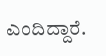ಎಂದಿದ್ದಾರೆ.